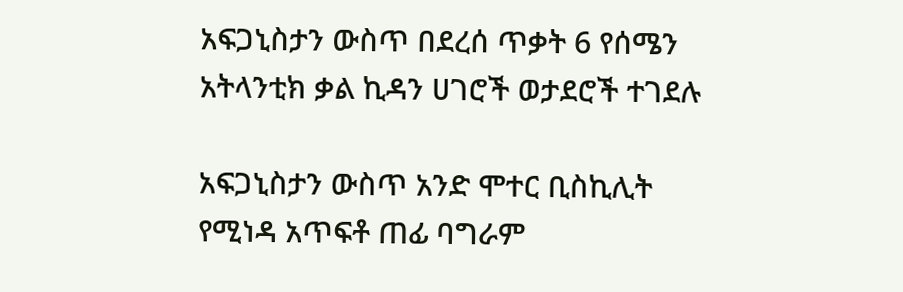አፍጋኒስታን ውስጥ በደረሰ ጥቃት 6 የሰሜን አትላንቲክ ቃል ኪዳን ሀገሮች ወታደሮች ተገደሉ

አፍጋኒስታን ውስጥ አንድ ሞተር ቢስኪሊት የሚነዳ አጥፍቶ ጠፊ ባግራም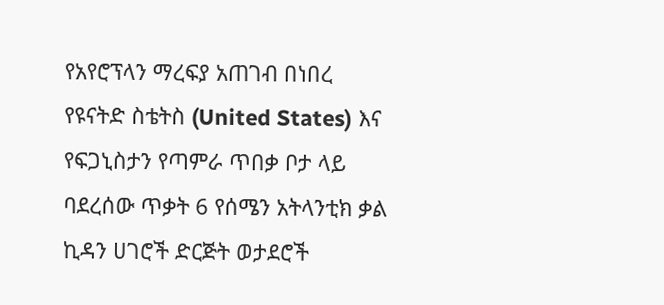የአየሮፕላን ማረፍያ አጠገብ በነበረ የዩናትድ ስቴትስ (United States) እና የፍጋኒስታን የጣምራ ጥበቃ ቦታ ላይ ባደረሰው ጥቃት 6 የሰሜን አትላንቲክ ቃል ኪዳን ሀገሮች ድርጅት ወታደሮች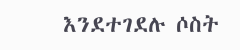እንደተገደሉ ሶስት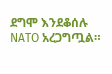ደግሞ እንደቆሰሉ NATO አረጋግጧል።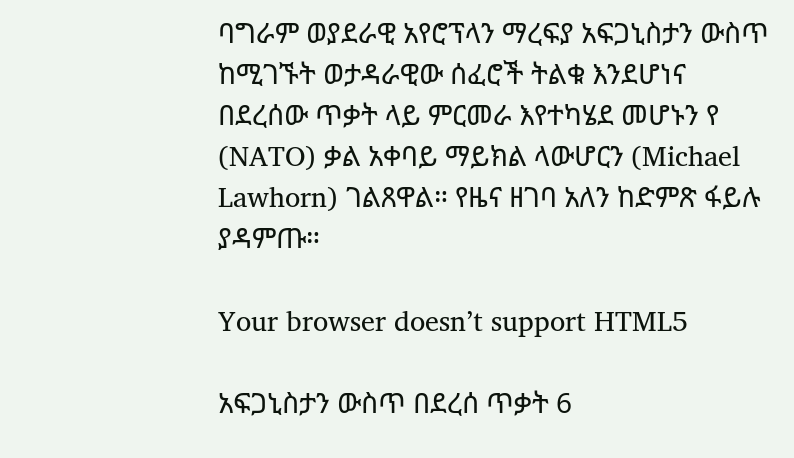ባግራም ወያደራዊ አየሮፕላን ማረፍያ አፍጋኒስታን ውስጥ ከሚገኙት ወታዳራዊው ሰፈሮች ትልቁ እንደሆነና በደረሰው ጥቃት ላይ ምርመራ እየተካሄደ መሆኑን የ (NATO) ቃል አቀባይ ማይክል ላውሆርን (Michael Lawhorn) ገልጸዋል። የዜና ዘገባ አለን ከድምጽ ፋይሉ ያዳምጡ።

Your browser doesn’t support HTML5

አፍጋኒስታን ውስጥ በደረሰ ጥቃት 6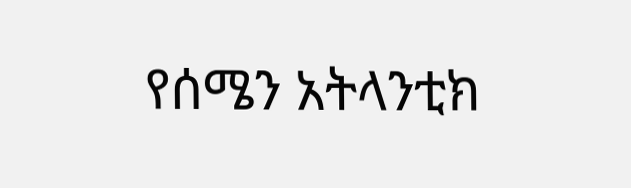የሰሜን አትላንቲክ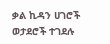ቃል ኪዳን ሀገሮች ወታደሮች ተገደሉ